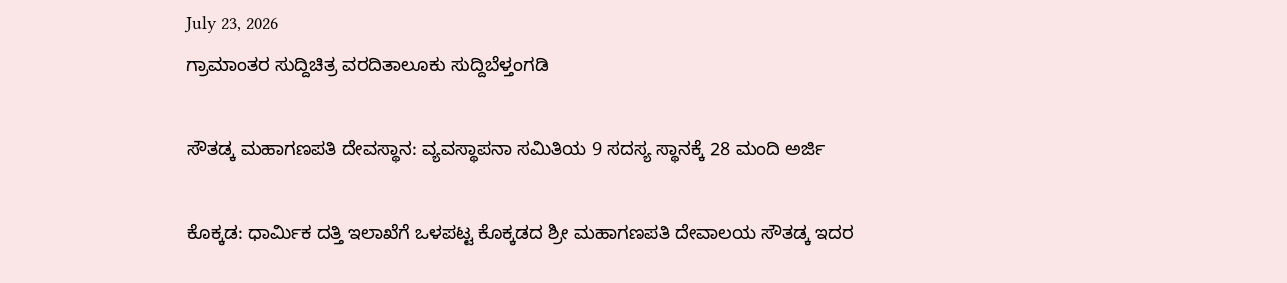July 23, 2026
ಗ್ರಾಮಾಂತರ ಸುದ್ದಿಚಿತ್ರ ವರದಿತಾಲೂಕು ಸುದ್ದಿಬೆಳ್ತಂಗಡಿ

ಸೌತಡ್ಕ ಮಹಾಗಣಪತಿ ದೇವಸ್ಥಾನ: ವ್ಯವಸ್ಥಾಪನಾ ಸಮಿತಿಯ 9 ಸದಸ್ಯ ಸ್ಥಾನಕ್ಕೆ 28 ಮಂದಿ ಅರ್ಜಿ

ಕೊಕ್ಕಡ: ಧಾರ್ಮಿಕ ದತ್ತಿ ಇಲಾಖೆಗೆ ಒಳಪಟ್ಟ ಕೊಕ್ಕಡದ ಶ್ರೀ ಮಹಾಗಣಪತಿ ದೇವಾಲಯ ಸೌತಡ್ಕ ಇದರ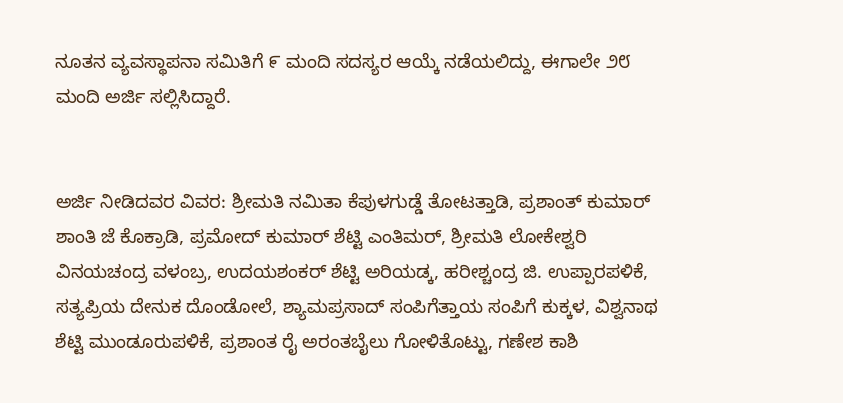ನೂತನ ವ್ಯವಸ್ಥಾಪನಾ ಸಮಿತಿಗೆ ೯ ಮಂದಿ ಸದಸ್ಯರ ಆಯ್ಕೆ ನಡೆಯಲಿದ್ದು, ಈಗಾಲೇ ೨೮ ಮಂದಿ ಅರ್ಜಿ ಸಲ್ಲಿಸಿದ್ದಾರೆ.


ಅರ್ಜಿ ನೀಡಿದವರ ವಿವರ: ಶ್ರೀಮತಿ ನಮಿತಾ ಕೆಪುಳಗುಡ್ಡೆ ತೋಟತ್ತಾಡಿ, ಪ್ರಶಾಂತ್ ಕುಮಾರ್ ಶಾಂತಿ ಜೆ ಕೊಕ್ರಾಡಿ, ಪ್ರಮೋದ್ ಕುಮಾರ್ ಶೆಟ್ಟಿ ಎಂತಿಮರ್, ಶ್ರೀಮತಿ ಲೋಕೇಶ್ವರಿ ವಿನಯಚಂದ್ರ ವಳಂಬ್ರ, ಉದಯಶಂಕರ್ ಶೆಟ್ಟಿ ಅರಿಯಡ್ಕ, ಹರೀಶ್ಚಂದ್ರ ಜಿ. ಉಪ್ಪಾರಪಳಿಕೆ, ಸತ್ಯಪ್ರಿಯ ದೇನುಕ ದೊಂಡೋಲೆ, ಶ್ಯಾಮಪ್ರಸಾದ್ ಸಂಪಿಗೆತ್ತಾಯ ಸಂಪಿಗೆ ಕುಕ್ಕಳ, ವಿಶ್ವನಾಥ ಶೆಟ್ಟಿ ಮುಂಡೂರುಪಳಿಕೆ, ಪ್ರಶಾಂತ ರೈ ಅರಂತಬೈಲು ಗೋಳಿತೊಟ್ಟು, ಗಣೇಶ ಕಾಶಿ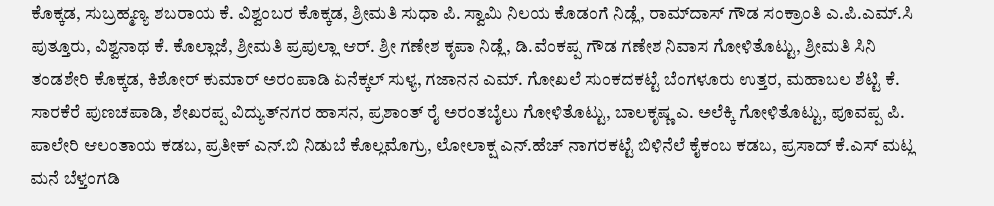ಕೊಕ್ಕಡ, ಸುಬ್ರಹ್ಮಣ್ಯ ಶಬರಾಯ ಕೆ. ವಿಶ್ವಂಬರ ಕೊಕ್ಕಡ, ಶ್ರೀಮತಿ ಸುಧಾ ಪಿ. ಸ್ವಾಮಿ ನಿಲಯ ಕೊಡಂಗೆ ನಿಡ್ಲೆ, ರಾಮ್‌ದಾಸ್ ಗೌಡ ಸಂಕ್ರಾಂತಿ ಎ.ಪಿ.ಎಮ್.ಸಿ ಪುತ್ತೂರು, ವಿಶ್ವನಾಥ ಕೆ. ಕೊಲ್ಲಾಜೆ, ಶ್ರೀಮತಿ ಪ್ರಪುಲ್ಲಾ ಆರ್. ಶ್ರೀ ಗಣೇಶ ಕೃಪಾ ನಿಡ್ಲೆ, ಡಿ.ವೆಂಕಪ್ಪ ಗೌಡ ಗಣೇಶ ನಿವಾಸ ಗೋಳಿತೊಟ್ಟು, ಶ್ರೀಮತಿ ಸಿನಿ ತಂಡಶೇರಿ ಕೊಕ್ಕಡ, ಕಿಶೋರ್ ಕುಮಾರ್ ಅರಂಪಾಡಿ ಏನೆಕ್ಕಲ್ ಸುಳ್ಯ, ಗಜಾನನ ಎಮ್. ಗೋಖಲೆ ಸುಂಕದಕಟ್ಟೆ ಬೆಂಗಳೂರು ಉತ್ತರ, ಮಹಾಬಲ ಶೆಟ್ಟಿ ಕೆ. ಸಾರಕೆರೆ ಪುಣಚಪಾಡಿ, ಶೇಖರಪ್ಪ ವಿದ್ಯುತ್‌ನಗರ ಹಾಸನ, ಪ್ರಶಾಂತ್ ರೈ ಅರಂತಬೈಲು ಗೋಳಿತೊಟ್ಟು, ಬಾಲಕೃಷ್ಣ ಎ. ಅಲೆಕ್ಕಿ ಗೋಳಿತೊಟ್ಟು, ಪೂವಪ್ಪ ಪಿ. ಪಾಲೇರಿ ಆಲಂತಾಯ ಕಡಬ, ಪ್ರತೀಕ್ ಎನ್.ಬಿ ನಿಡುಬೆ ಕೊಲ್ಲಮೊಗ್ರು, ಲೋಲಾಕ್ಷ ಎನ್.ಹೆಚ್ ನಾಗರಕಟ್ಟೆ ಬಿಳಿನೆಲೆ ಕೈಕಂಬ ಕಡಬ, ಪ್ರಸಾದ್ ಕೆ.ಎಸ್ ಮಟ್ಲ ಮನೆ ಬೆಳ್ತಂಗಡಿ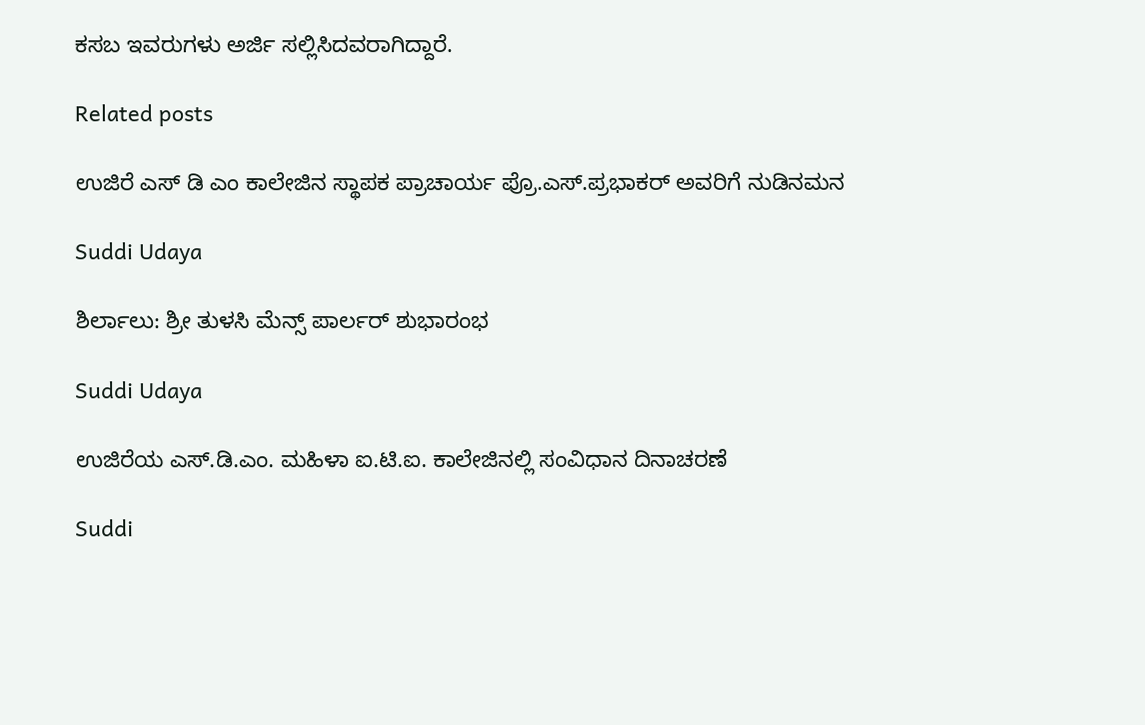ಕಸಬ ಇವರುಗಳು ಅರ್ಜಿ ಸಲ್ಲಿಸಿದವರಾಗಿದ್ದಾರೆ.

Related posts

ಉಜಿರೆ ಎಸ್ ಡಿ ಎಂ ಕಾಲೇಜಿನ ಸ್ಥಾಪಕ ಪ್ರಾಚಾರ್ಯ ಪ್ರೊ.ಎಸ್.ಪ್ರಭಾಕರ್ ಅವರಿಗೆ ನುಡಿನಮನ

Suddi Udaya

ಶಿರ್ಲಾಲು: ಶ್ರೀ ತುಳಸಿ ಮೆನ್ಸ್ ಪಾರ್ಲರ್ ಶುಭಾರಂಭ

Suddi Udaya

ಉಜಿರೆಯ ಎಸ್.ಡಿ.ಎಂ. ಮಹಿಳಾ ಐ.ಟಿ.ಐ. ಕಾಲೇಜಿನಲ್ಲಿ ಸಂವಿಧಾನ ದಿನಾಚರಣೆ

Suddi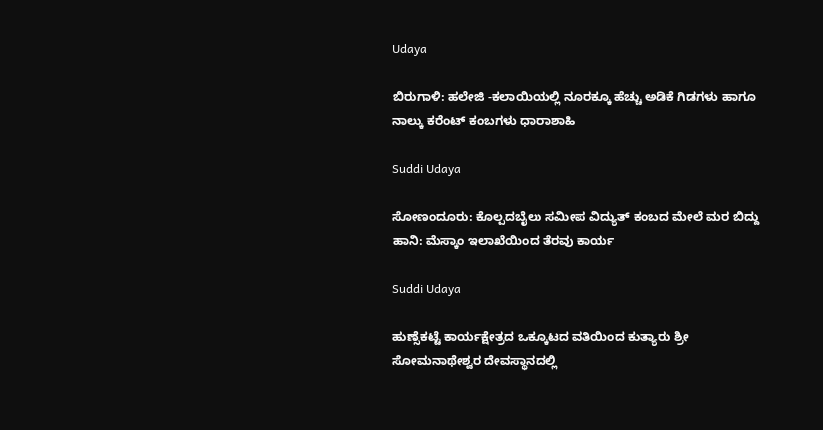Udaya

ಬಿರುಗಾಳಿ: ಹಲೇಜಿ -ಕಲಾಯಿಯಲ್ಲಿ ನೂರಕ್ಕೂ ಹೆಚ್ಚು ಅಡಿಕೆ ಗಿಡಗಳು ಹಾಗೂ ನಾಲ್ಕು ಕರೆಂಟ್ ಕಂಬಗಳು ಧಾರಾಶಾಹಿ

Suddi Udaya

ಸೋಣಂದೂರು: ಕೊಲ್ಪದಬೈಲು ಸಮೀಪ ವಿದ್ಯುತ್ ಕಂಬದ ಮೇಲೆ ಮರ ಬಿದ್ದು ಹಾನಿ: ಮೆಸ್ಕಾಂ ಇಲಾಖೆಯಿಂದ ತೆರವು ಕಾರ್ಯ

Suddi Udaya

ಹುಣ್ಸೆಕಟ್ಟೆ ಕಾರ್ಯಕ್ಷೇತ್ರದ ಒಕ್ಕೂಟದ ವತಿಯಿಂದ ಕುತ್ಯಾರು ಶ್ರೀ ಸೋಮನಾಥೇಶ್ವರ ದೇವಸ್ಥಾನದಲ್ಲಿ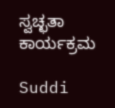ಸ್ವಚ್ಛತಾ ಕಾರ್ಯಕ್ರಮ

Suddi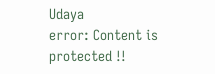Udaya
error: Content is protected !!